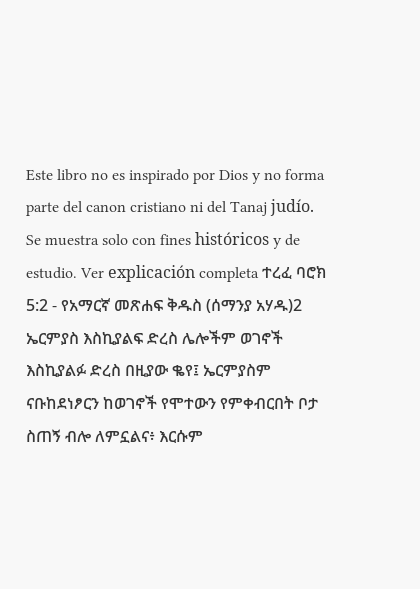Este libro no es inspirado por Dios y no forma parte del canon cristiano ni del Tanaj judío. Se muestra solo con fines históricos y de estudio. Ver explicación completa ተረፈ ባሮክ 5:2 - የአማርኛ መጽሐፍ ቅዱስ (ሰማንያ አሃዱ)2 ኤርምያስ እስኪያልፍ ድረስ ሌሎችም ወገኖች እስኪያልፉ ድረስ በዚያው ቈየ፤ ኤርምያስም ናቡከደነፆርን ከወገኖች የሞተውን የምቀብርበት ቦታ ስጠኝ ብሎ ለምኗልና፥ እርሱም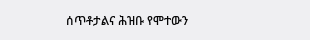ሰጥቶታልና ሕዝቡ የሞተውን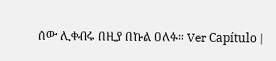ሰው ሊቀብሩ በዚያ በኩል ዐለፉ። Ver Capítulo |